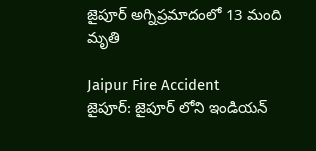జైపూర్ అగ్నిప్రమాదంలో 13 మంది మృతి

Jaipur Fire Accident
జైపూర్: జైపూర్ లోని ఇండియన్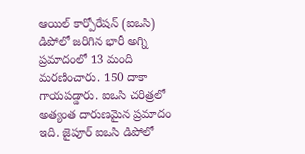ఆయిల్ కార్పోరేషన్ (ఐఒసి) డిపోలో జరిగిన భారీ అగ్ని ప్రమాదంలో 13 మంది మరణించారు. 150 దాకా గాయపడ్డారు. ఐఒసి చరిత్రలో అత్యంత దారుణమైన ప్రమాదం ఇది. జైపూర్ ఐఒసి డిపోలో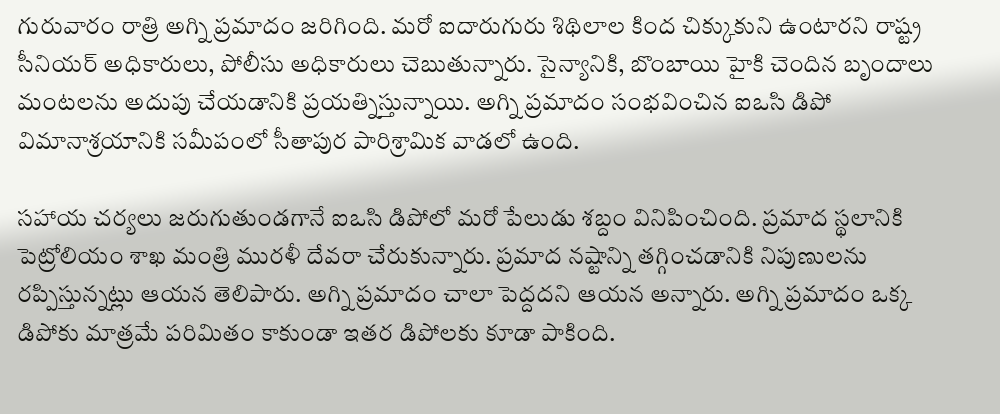గురువారం రాత్రి అగ్ని ప్రమాదం జరిగింది. మరో ఐదారుగురు శిథిలాల కింద చిక్కుకుని ఉంటారని రాష్ట్ర సీనియర్ అధికారులు, పోలీసు అధికారులు చెబుతున్నారు. సైన్యానికి, బొంబాయి హైకి చెందిన బృందాలు మంటలను అదుపు చేయడానికి ప్రయత్నిస్తున్నాయి. అగ్ని ప్రమాదం సంభవించిన ఐఒసి డిపో విమానాశ్రయానికి సమీపంలో సీతాపుర పారిశ్రామిక వాడలో ఉంది.

సహాయ చర్యలు జరుగుతుండగానే ఐఒసి డిపోలో మరో పేలుడు శబ్దం వినిపించింది. ప్రమాద స్థలానికి పెట్రోలియం శాఖ మంత్రి మురళీ దేవరా చేరుకున్నారు. ప్రమాద నష్టాన్ని తగ్గించడానికి నిపుణులను రప్పిస్తున్నట్లు ఆయన తెలిపారు. అగ్ని ప్రమాదం చాలా పెద్దదని ఆయన అన్నారు. అగ్ని ప్రమాదం ఒక్క డిపోకు మాత్రమే పరిమితం కాకుండా ఇతర డిపోలకు కూడా పాకింది.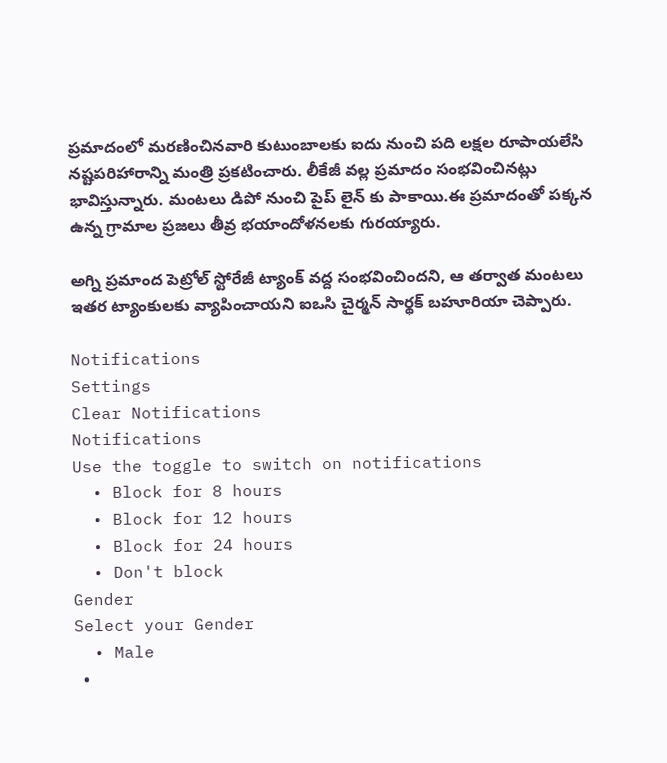ప్రమాదంలో మరణించినవారి కుటుంబాలకు ఐదు నుంచి పది లక్షల రూపాయలేసి నష్టపరిహారాన్ని మంత్రి ప్రకటించారు. లీకేజీ వల్ల ప్రమాదం సంభవించినట్లు భావిస్తున్నారు. మంటలు డిపో నుంచి పైప్ లైన్ కు పాకాయి.ఈ ప్రమాదంతో పక్కన ఉన్న గ్రామాల ప్రజలు తీవ్ర భయాందోళనలకు గురయ్యారు.

అగ్ని ప్రమాంద పెట్రోల్ స్టోరేజీ ట్యాంక్ వద్ద సంభవించిందని, ఆ తర్వాత మంటలు ఇతర ట్యాంకులకు వ్యాపించాయని ఐఒసి చైర్మన్ సార్థక్ బహూరియా చెప్పారు.

Notifications
Settings
Clear Notifications
Notifications
Use the toggle to switch on notifications
  • Block for 8 hours
  • Block for 12 hours
  • Block for 24 hours
  • Don't block
Gender
Select your Gender
  • Male
  •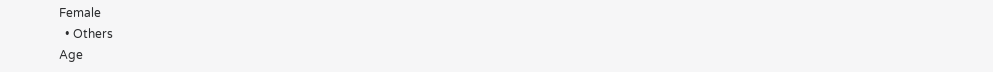Female
  • Others
Age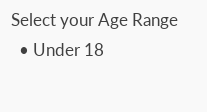Select your Age Range
  • Under 18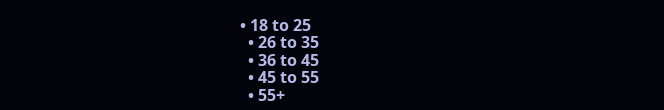• 18 to 25
  • 26 to 35
  • 36 to 45
  • 45 to 55
  • 55+